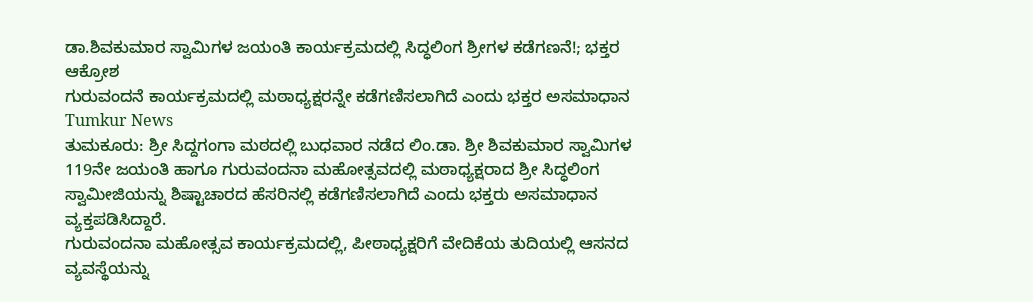ಡಾ.ಶಿವಕುಮಾರ ಸ್ವಾಮಿಗಳ ಜಯಂತಿ ಕಾರ್ಯಕ್ರಮದಲ್ಲಿ ಸಿದ್ಧಲಿಂಗ ಶ್ರೀಗಳ ಕಡೆಗಣನೆ!; ಭಕ್ತರ ಆಕ್ರೋಶ
ಗುರುವಂದನೆ ಕಾರ್ಯಕ್ರಮದಲ್ಲಿ ಮಠಾಧ್ಯಕ್ಷರನ್ನೇ ಕಡೆಗಣಿಸಲಾಗಿದೆ ಎಂದು ಭಕ್ತರ ಅಸಮಾಧಾನ
Tumkur News
ತುಮಕೂರು: ಶ್ರೀ ಸಿದ್ದಗಂಗಾ ಮಠದಲ್ಲಿ ಬುಧವಾರ ನಡೆದ ಲಿಂ.ಡಾ. ಶ್ರೀ ಶಿವಕುಮಾರ ಸ್ವಾಮಿಗಳ 119ನೇ ಜಯಂತಿ ಹಾಗೂ ಗುರುವಂದನಾ ಮಹೋತ್ಸವದಲ್ಲಿ ಮಠಾಧ್ಯಕ್ಷರಾದ ಶ್ರೀ ಸಿದ್ಧಲಿಂಗ ಸ್ವಾಮೀಜಿಯನ್ನು ಶಿಷ್ಟಾಚಾರದ ಹೆಸರಿನಲ್ಲಿ ಕಡೆಗಣಿಸಲಾಗಿದೆ ಎಂದು ಭಕ್ತರು ಅಸಮಾಧಾನ ವ್ಯಕ್ತಪಡಿಸಿದ್ದಾರೆ.
ಗುರುವಂದನಾ ಮಹೋತ್ಸವ ಕಾರ್ಯಕ್ರಮದಲ್ಲಿ, ಪೀಠಾಧ್ಯಕ್ಷರಿಗೆ ವೇದಿಕೆಯ ತುದಿಯಲ್ಲಿ ಆಸನದ ವ್ಯವಸ್ಥೆಯನ್ನು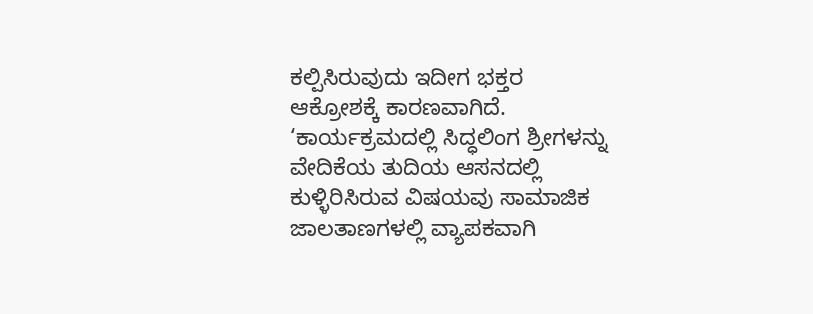ಕಲ್ಪಿಸಿರುವುದು ಇದೀಗ ಭಕ್ತರ ಆಕ್ರೋಶಕ್ಕೆ ಕಾರಣವಾಗಿದೆ.
‘ಕಾರ್ಯಕ್ರಮದಲ್ಲಿ ಸಿದ್ಧಲಿಂಗ ಶ್ರೀಗಳನ್ನು ವೇದಿಕೆಯ ತುದಿಯ ಆಸನದಲ್ಲಿ ಕುಳ್ಳಿರಿಸಿರುವ ವಿಷಯವು ಸಾಮಾಜಿಕ ಜಾಲತಾಣಗಳಲ್ಲಿ ವ್ಯಾಪಕವಾಗಿ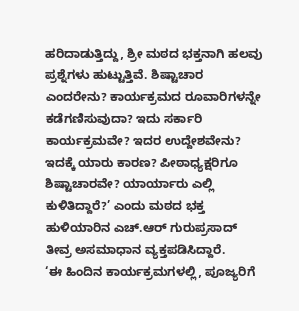ಹರಿದಾಡುತ್ತಿದ್ದು, ಶ್ರೀ ಮಠದ ಭಕ್ತನಾಗಿ ಹಲವು ಪ್ರಶ್ನೆಗಳು ಹುಟ್ಟುತ್ತಿವೆ. ಶಿಷ್ಟಾಚಾರ ಎಂದರೇನು? ಕಾರ್ಯಕ್ರಮದ ರೂವಾರಿಗಳನ್ನೇ ಕಡೆಗಣಿಸುವುದಾ? ಇದು ಸರ್ಕಾರಿ ಕಾರ್ಯಕ್ರಮವೇ? ಇದರ ಉದ್ದೇಶವೇನು? ಇದಕ್ಕೆ ಯಾರು ಕಾರಣ? ಪೀಠಾಧ್ಯಕ್ಷರಿಗೂ ಶಿಷ್ಟಾಚಾರವೇ? ಯಾರ್ಯಾರು ಎಲ್ಲಿ ಕುಳಿತಿದ್ದಾರೆ?’ ಎಂದು ಮಠದ ಭಕ್ತ ಹುಳಿಯಾರಿನ ಎಚ್.ಆರ್ ಗುರುಪ್ರಸಾದ್ ತೀವ್ರ ಅಸಮಾಧಾನ ವ್ಯಕ್ತಪಡಿಸಿದ್ದಾರೆ.
‘ಈ ಹಿಂದಿನ ಕಾರ್ಯಕ್ರಮಗಳಲ್ಲಿ, ಪೂಜ್ಯರಿಗೆ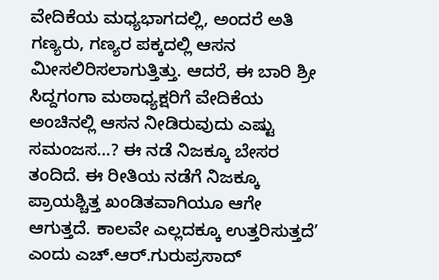ವೇದಿಕೆಯ ಮಧ್ಯಭಾಗದಲ್ಲಿ, ಅಂದರೆ ಅತಿ ಗಣ್ಯರು, ಗಣ್ಯರ ಪಕ್ಕದಲ್ಲಿ ಆಸನ ಮೀಸಲಿರಿಸಲಾಗುತ್ತಿತ್ತು. ಆದರೆ, ಈ ಬಾರಿ ಶ್ರೀ ಸಿದ್ದಗಂಗಾ ಮಠಾಧ್ಯಕ್ಷರಿಗೆ ವೇದಿಕೆಯ ಅಂಚಿನಲ್ಲಿ ಆಸನ ನೀಡಿರುವುದು ಎಷ್ಟು ಸಮಂಜಸ…? ಈ ನಡೆ ನಿಜಕ್ಕೂ ಬೇಸರ ತಂದಿದೆ. ಈ ರೀತಿಯ ನಡೆಗೆ ನಿಜಕ್ಕೂ ಪ್ರಾಯಶ್ಚಿತ್ತ ಖಂಡಿತವಾಗಿಯೂ ಆಗೇ ಆಗುತ್ತದೆ. ಕಾಲವೇ ಎಲ್ಲದಕ್ಕೂ ಉತ್ತರಿಸುತ್ತದೆ’ ಎಂದು ಎಚ್.ಆರ್.ಗುರುಪ್ರಸಾದ್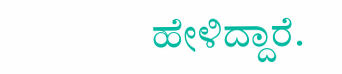ಹೇಳಿದ್ದಾರೆ.